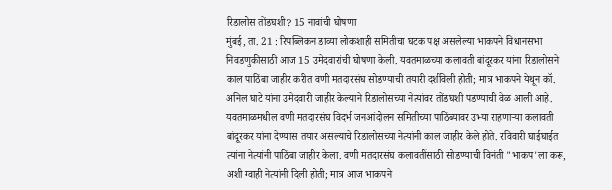रिडालोस तोंडघशी? 15 नावांची घोषणा
मुंबई, ता. 21 : रिपब्लिकन डाव्या लोकशाही समितीचा घटक पक्ष असलेल्या भाकपने विधानसभा निवडणुकीसाठी आज 15 उमेदवारांची घोषणा केली. यवतमाळच्या कलावती बांदूरकर यांना रिडालोसने काल पाठिंबा जाहीर करीत वणी मतदारसंघ सोडण्याची तयारी दर्शविली होती; मात्र भाकपने येथून कॉ. अनिल घाटे यांना उमेदवारी जाहीर केल्याने रिडालोसच्या नेत्यांवर तोंडघशी पडण्याची वेळ आली आहे.
यवतमाळमधील वणी मतदारसंघ विदर्भ जनआंदोलन समितीच्या पाठिंब्यावर उभ्या राहणाऱ्या कलावती बांदूरकर यांना देण्यास तयार असल्याचे रिडालोसच्या नेत्यांनी काल जाहीर केले होते. रविवारी घाईघाईत त्यांना नेत्यांनी पाठिंबा जाहीर केला. वणी मतदारसंघ कलावतींसाठी सोडण्याची विनंती "भाकप'ला करू, अशी ग्वाही नेत्यांनी दिली होती; मात्र आज भाकपने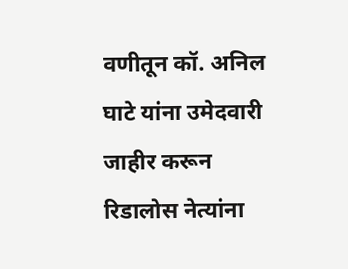वणीतून कॉ. अनिल घाटे यांना उमेदवारी जाहीर करून रिडालोस नेत्यांना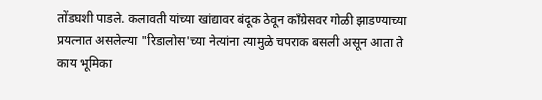तोंडघशी पाडले. कलावती यांच्या खांद्यावर बंदूक ठेवून कॉंग्रेसवर गोळी झाडण्याच्या प्रयत्नात असलेल्या "रिडालोस'च्या नेत्यांना त्यामुळे चपराक बसली असून आता ते काय भूमिका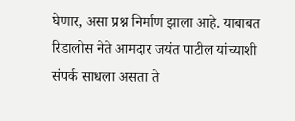घेणार, असा प्रश्न निर्माण झाला आहे. याबाबत रिडालोस नेते आमदार जयंत पाटील यांच्याशी संपर्क साधला असता ते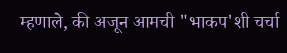म्हणाले, की अजून आमची "भाकप'शी चर्चा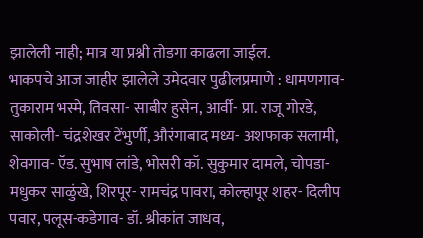झालेली नाही; मात्र या प्रश्नी तोडगा काढला जाईल.
भाकपचे आज जाहीर झालेले उमेदवार पुढीलप्रमाणे : धामणगाव- तुकाराम भस्मे, तिवसा- साबीर हुसेन, आर्वी- प्रा. राजू गोरडे, साकोली- चंद्रशेखर टेंभुर्णी, औरंगाबाद मध्य- अशफाक सलामी, शेवगाव- ऍड. सुभाष लांडे, भोसरी कॉ. सुकुमार दामले, चोपडा- मधुकर साळुंखे, शिरपूर- रामचंद्र पावरा, कोल्हापूर शहर- दिलीप पवार, पलूस-कडेगाव- डॉ. श्रीकांत जाधव,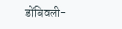डोंबिवली-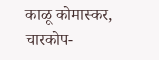काळू कोमास्कर, चारकोप-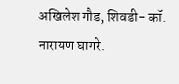अखिलेश गौड, शिवडी- कॉ. नारायण घागरे.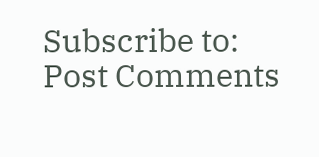Subscribe to:
Post Comments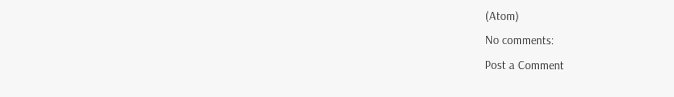(Atom)
No comments:
Post a Comment